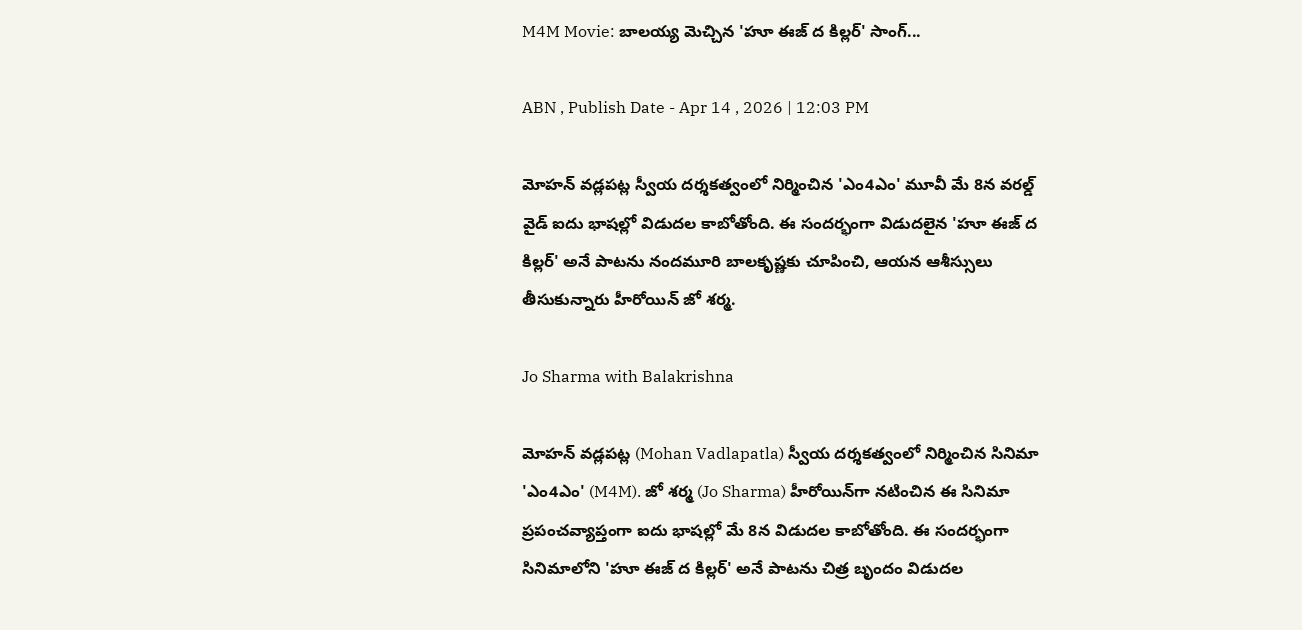M4M Movie: బాలయ్య మెచ్చిన 'హూ ఈజ్‌ ద కిల్లర్' సాంగ్‌...

ABN , Publish Date - Apr 14 , 2026 | 12:03 PM

మోహన్ వడ్లపట్ల స్వీయ దర్శకత్వంలో నిర్మించిన 'ఎం4ఎం' మూవీ మే 8న వరల్డ్ వైడ్ ఐదు భాషల్లో విడుదల కాబోతోంది. ఈ సందర్భంగా విడుదలైన 'హూ ఈజ్‌ ద కిల్లర్' అనే పాటను నందమూరి బాలకృష్ణకు చూపించి, ఆయన ఆశీస్సులు తీసుకున్నారు హీరోయిన్ జో శర్మ.

Jo Sharma with Balakrishna

మోహన్ వడ్లపట్ల (Mohan Vadlapatla) స్వీయ దర్శకత్వంలో నిర్మించిన సినిమా 'ఎం4ఎం' (M4M). జో శర్మ (Jo Sharma) హీరోయిన్‌గా నటించిన ఈ సినిమా ప్రపంచవ్యాప్తంగా ఐదు భాషల్లో మే 8న విడుదల కాబోతోంది. ఈ సందర్భంగా సినిమాలోని 'హూ ఈజ్‌ ద కిల్లర్' అనే పాటను చిత్ర బృందం విడుదల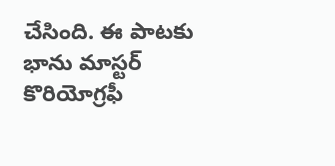చేసింది. ఈ పాటకు భాను మాస్టర్ కొరియోగ్రఫీ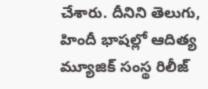చేశారు. దీనిని తెలుగు, హిందీ భాషల్లో ఆదిత్య మ్యూజిక్‌ సంస్థ రిలీజ్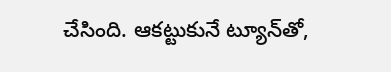చేసింది. ఆకట్టుకునే ట్యూన్‌తో,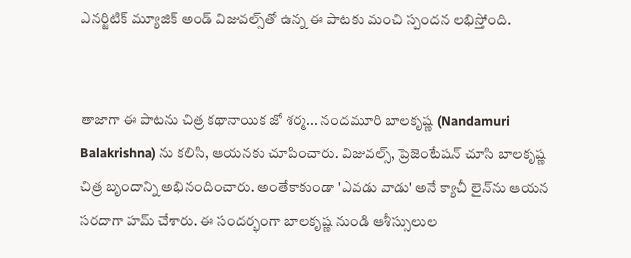ఎనర్జిటిక్‌ మ్యూజిక్‌ అండ్‌ విజువల్స్‌తో ఉన్న ఈ పాటకు మంచి స్పందన లభిస్తోంది.


తాజాగా ఈ పాటను చిత్ర కథానాయిక జో శర్మ... నందమూరి బాలకృష్ణ (Nandamuri Balakrishna) ను కలిసి, ఆయనకు చూపించారు. విజువల్స్, ప్రెజెంటేషన్‌ చూసి బాలకృష్ణ చిత్ర బృందాన్ని అభినందించారు. అంతేకాకుండా 'ఎవడు వాడు' అనే క్యాచీ లైన్‌ను ఆయన సరదాగా హమ్ చేశారు. ఈ సందర్భంగా బాలకృష్ణ నుండి ఆశీస్సులుల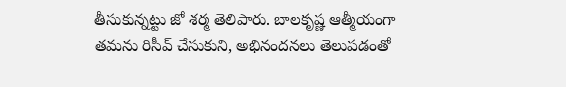తీసుకున్నట్టు జో శర్మ తెలిపారు. బాలకృష్ణ ఆత్మీయంగా తమను రిసీవ్‌ చేసుకుని, అభినందనలు తెలుపడంతో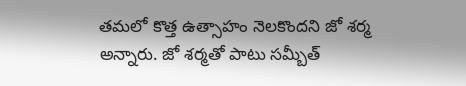తమలో కొత్త ఉత్సాహం నెలకొందని జో శర్మ అన్నారు. జో శర్మతో పాటు సమ్బీత్‌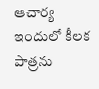ఆచార్య ఇందులో కీలక పాత్రను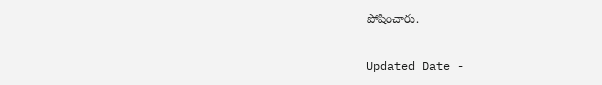పోషించారు.

Updated Date -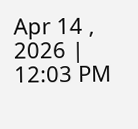Apr 14 , 2026 | 12:03 PM